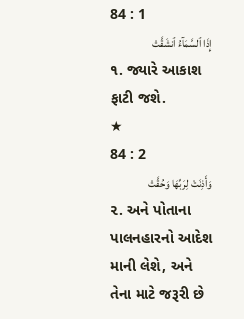84 : 1
إِذَا ٱلسَّمَآءُ ٱنشَقَّتْ
૧. જ્યારે આકાશ ફાટી જશે.
★
84 : 2
وَأَذِنَتْ لِرَبِّهَا وَحُقَّتْ
૨. અને પોતાના પાલનહારનો આદેશ માની લેશે, અને તેના માટે જરૂરી છે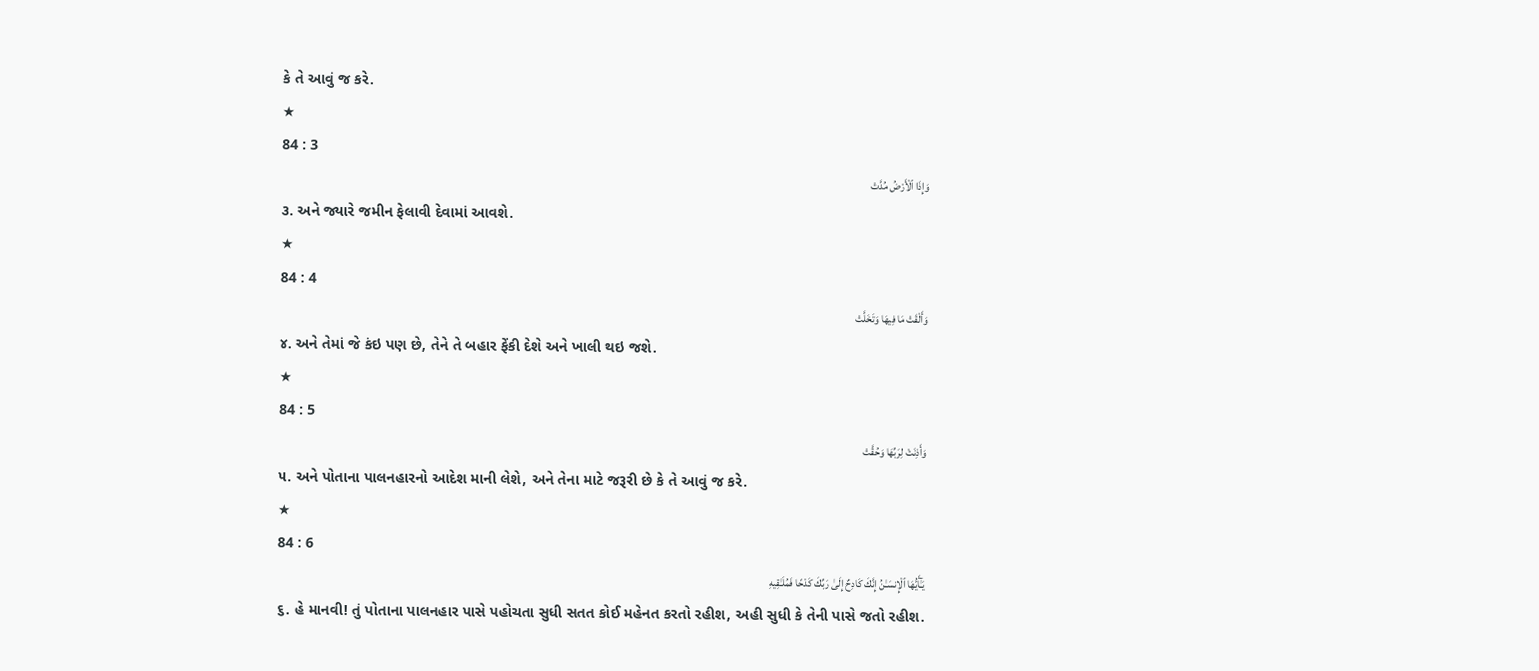કે તે આવું જ કરે.
★
84 : 3
وَإِذَا ٱلْأَرْضُ مُدَّتْ
૩. અને જ્યારે જમીન ફેલાવી દેવામાં આવશે.
★
84 : 4
وَأَلْقَتْ مَا فِيهَا وَتَخَلَّتْ
૪. અને તેમાં જે કંઇ પણ છે, તેને તે બહાર ફેંકી દેશે અને ખાલી થઇ જશે.
★
84 : 5
وَأَذِنَتْ لِرَبِّهَا وَحُقَّتْ
૫. અને પોતાના પાલનહારનો આદેશ માની લેશે, અને તેના માટે જરૂરી છે કે તે આવું જ કરે.
★
84 : 6
يَـٰٓأَيُّهَا ٱلْإِنسَـٰنُ إِنَّكَ كَادِحٌ إِلَىٰ رَبِّكَ كَدْحًا فَمُلَـٰقِيهِ
૬. હે માનવી! તું પોતાના પાલનહાર પાસે પહોચતા સુધી સતત કોઈ મહેનત કરતો રહીશ, અહી સુધી કે તેની પાસે જતો રહીશ.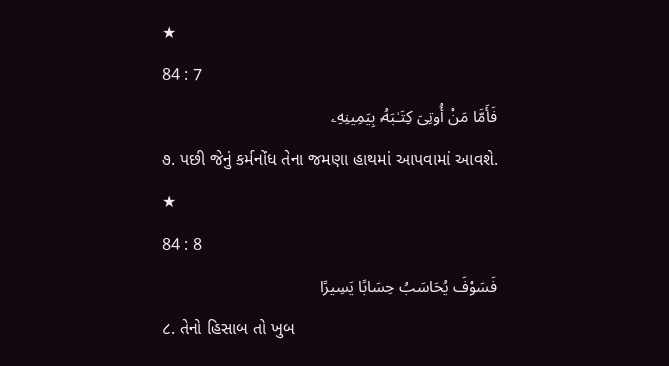★
84 : 7
فَأَمَّا مَنْ أُوتِىَ كِتَـٰبَهُۥ بِيَمِينِهِۦ
૭. પછી જેનું કર્મનોંધ તેના જમણા હાથમાં આપવામાં આવશે.
★
84 : 8
فَسَوْفَ يُحَاسَبُ حِسَابًا يَسِيرًا
૮. તેનો હિસાબ તો ખુબ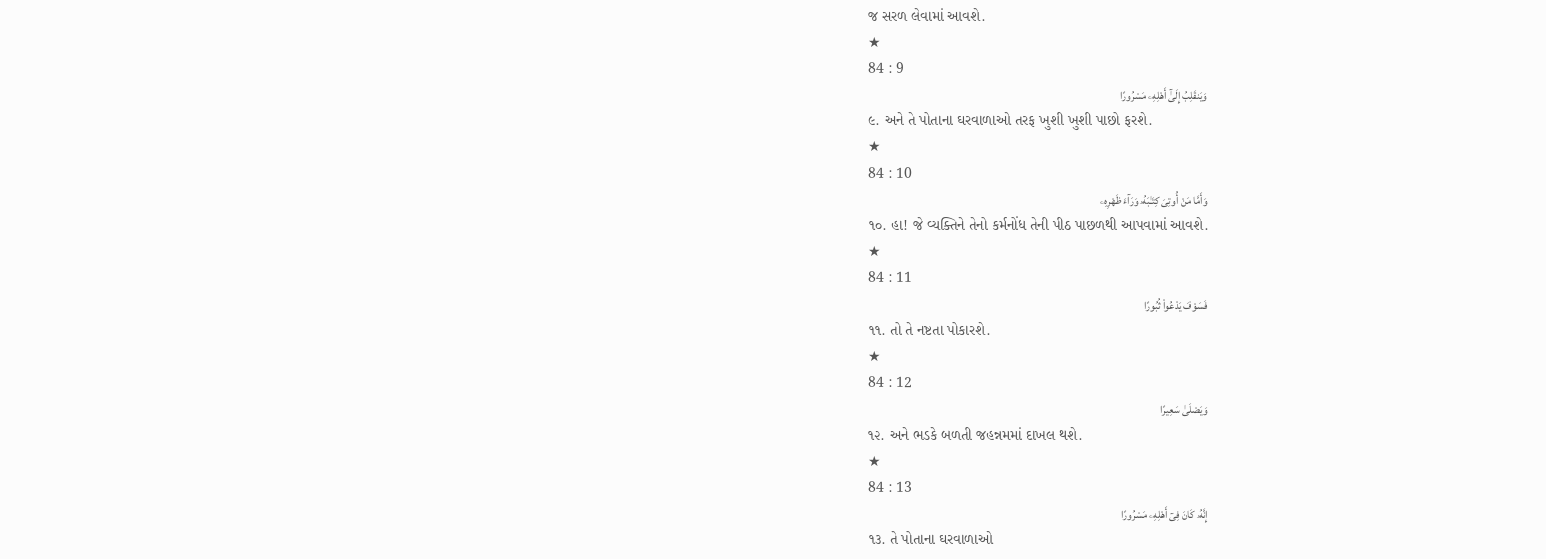જ સરળ લેવામાં આવશે.
★
84 : 9
وَيَنقَلِبُ إِلَىٰٓ أَهْلِهِۦ مَسْرُورًا
૯. અને તે પોતાના ઘરવાળાઓ તરફ ખુશી ખુશી પાછો ફરશે.
★
84 : 10
وَأَمَّا مَنْ أُوتِىَ كِتَـٰبَهُۥ وَرَآءَ ظَهْرِهِۦ
૧૦. હા! જે વ્યક્તિને તેનો કર્મનોંધ તેની પીઠ પાછળથી આપવામાં આવશે.
★
84 : 11
فَسَوْفَ يَدْعُوا۟ ثُبُورًا
૧૧. તો તે નષ્ટતા પોકારશે.
★
84 : 12
وَيَصْلَىٰ سَعِيرًا
૧૨. અને ભડકે બળતી જહન્નમમાં દાખલ થશે.
★
84 : 13
إِنَّهُۥ كَانَ فِىٓ أَهْلِهِۦ مَسْرُورًا
૧૩. તે પોતાના ઘરવાળાઓ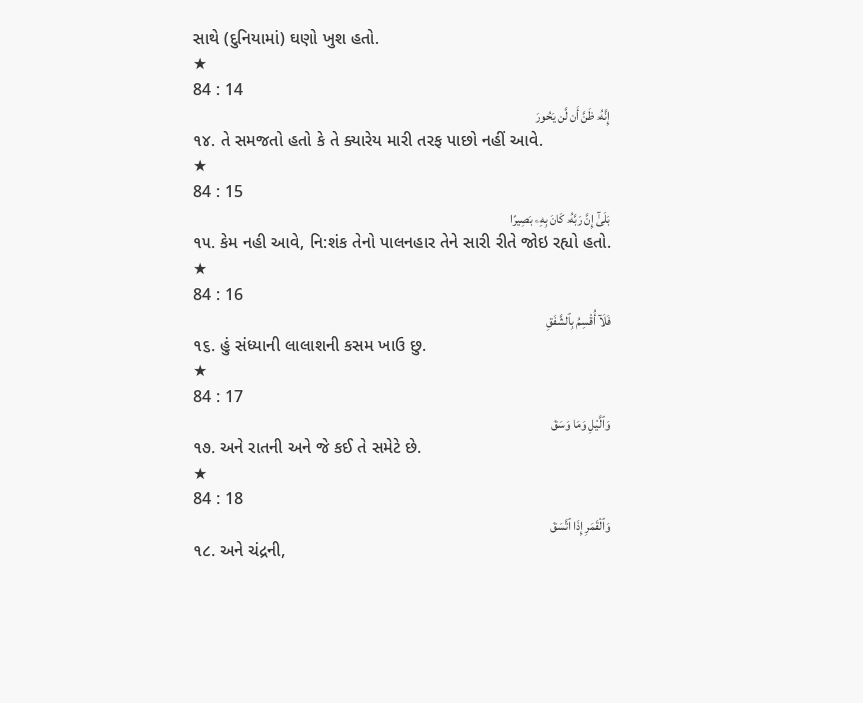સાથે (દુનિયામાં) ઘણો ખુશ હતો.
★
84 : 14
إِنَّهُۥ ظَنَّ أَن لَّن يَحُورَ
૧૪. તે સમજતો હતો કે તે ક્યારેય મારી તરફ પાછો નહીં આવે.
★
84 : 15
بَلَىٰٓ إِنَّ رَبَّهُۥ كَانَ بِهِۦ بَصِيرًا
૧૫. કેમ નહી આવે, નિ:શંક તેનો પાલનહાર તેને સારી રીતે જોઇ રહ્યો હતો.
★
84 : 16
فَلَآ أُقْسِمُ بِٱلشَّفَقِ
૧૬. હું સંધ્યાની લાલાશની કસમ ખાઉ છુ.
★
84 : 17
وَٱلَّيْلِ وَمَا وَسَقَ
૧૭. અને રાતની અને જે કઈ તે સમેટે છે.
★
84 : 18
وَٱلْقَمَرِ إِذَا ٱتَّسَقَ
૧૮. અને ચંદ્રની,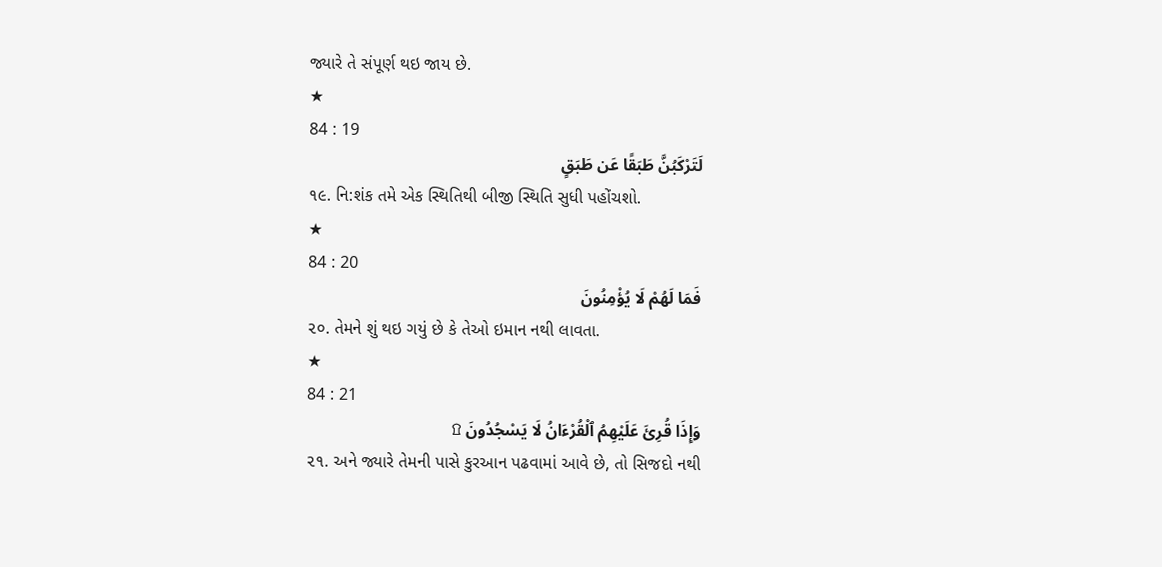જ્યારે તે સંપૂર્ણ થઇ જાય છે.
★
84 : 19
لَتَرْكَبُنَّ طَبَقًا عَن طَبَقٍ
૧૯. નિ:શંક તમે એક સ્થિતિથી બીજી સ્થિતિ સુધી પહોંચશો.
★
84 : 20
فَمَا لَهُمْ لَا يُؤْمِنُونَ
૨૦. તેમને શું થઇ ગયું છે કે તેઓ ઇમાન નથી લાવતા.
★
84 : 21
وَإِذَا قُرِئَ عَلَيْهِمُ ٱلْقُرْءَانُ لَا يَسْجُدُونَ ۩
૨૧. અને જ્યારે તેમની પાસે કુરઆન પઢવામાં આવે છે, તો સિજદો નથી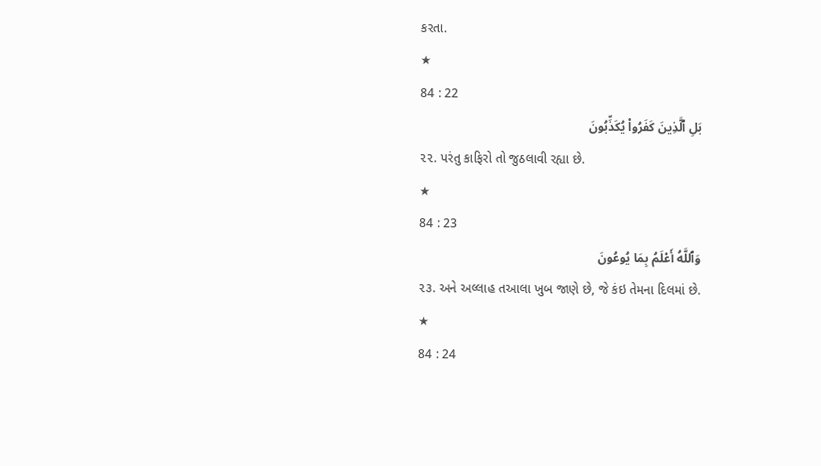કરતા.
★
84 : 22
بَلِ ٱلَّذِينَ كَفَرُوا۟ يُكَذِّبُونَ
૨૨. પરંતુ કાફિરો તો જુઠલાવી રહ્યા છે.
★
84 : 23
وَٱللَّهُ أَعْلَمُ بِمَا يُوعُونَ
૨૩. અને અલ્લાહ તઆલા ખુબ જાણે છે, જે કંઇ તેમના દિલમાં છે.
★
84 : 24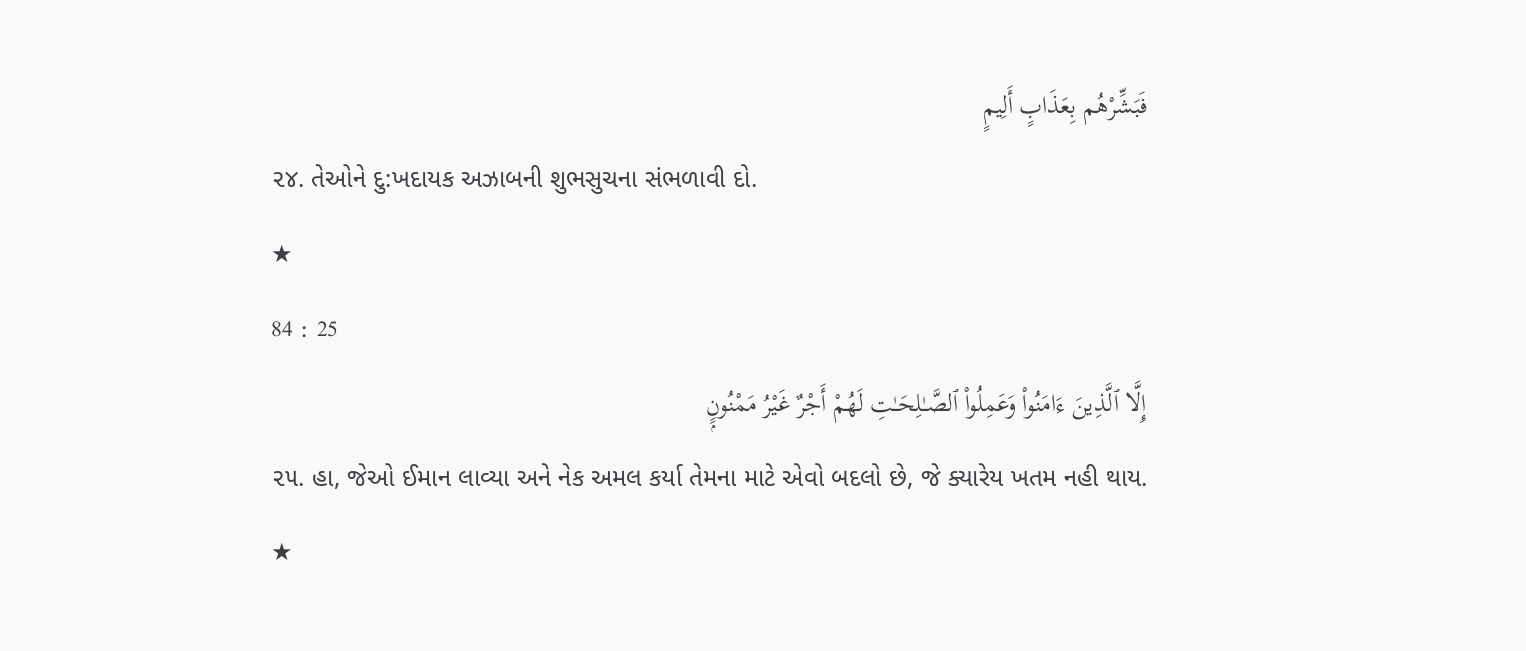فَبَشِّرْهُم بِعَذَابٍ أَلِيمٍ
૨૪. તેઓને દુ:ખદાયક અઝાબની શુભસુચના સંભળાવી દો.
★
84 : 25
إِلَّا ٱلَّذِينَ ءَامَنُوا۟ وَعَمِلُوا۟ ٱلصَّـٰلِحَـٰتِ لَهُمْ أَجْرٌ غَيْرُ مَمْنُونٍۭ
૨૫. હા, જેઓ ઈમાન લાવ્યા અને નેક અમલ કર્યા તેમના માટે એવો બદલો છે, જે ક્યારેય ખતમ નહી થાય.
★